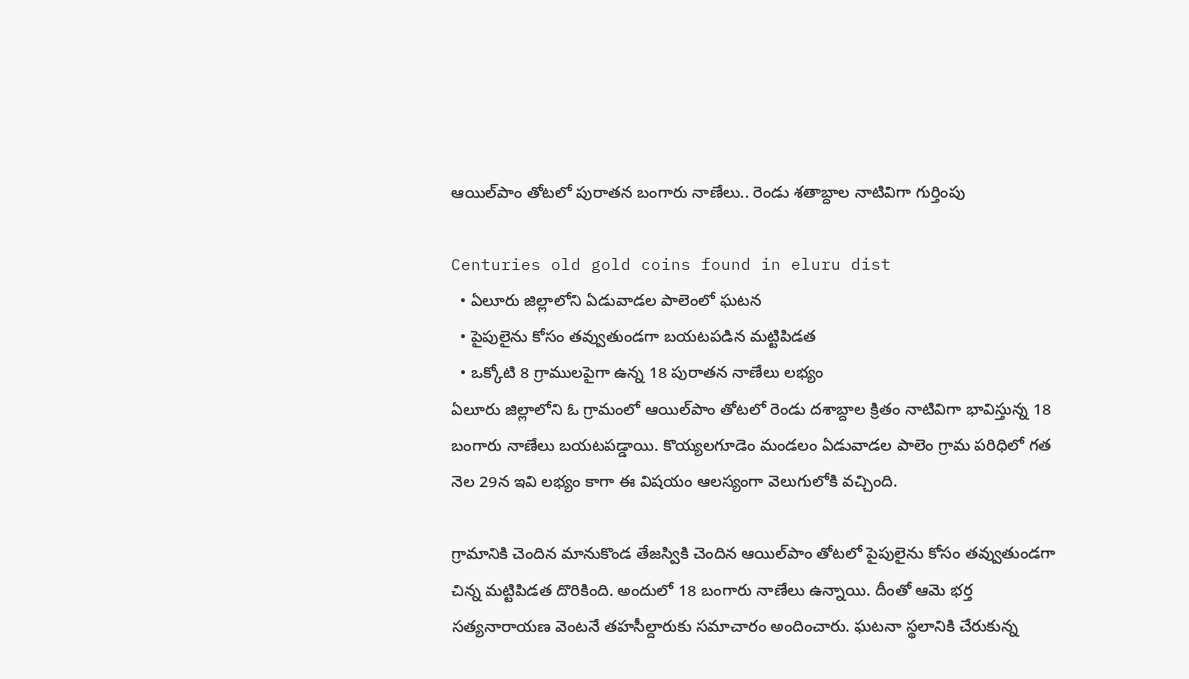ఆయిల్‌పాం తోటలో పురాతన బంగారు నాణేలు.. రెండు శతాబ్దాల నాటివిగా గుర్తింపు

Centuries old gold coins found in eluru dist
  • ఏలూరు జిల్లాలోని ఏడువాడల పాలెంలో ఘటన
  • పైపులైను కోసం తవ్వుతుండగా బయటపడిన మట్టిపిడత
  • ఒక్కోటి 8 గ్రాములపైగా ఉన్న 18 పురాతన నాణేలు లభ్యం
ఏలూరు జిల్లాలోని ఓ గ్రామంలో ఆయిల్‌పాం తోటలో రెండు దశాబ్దాల క్రితం నాటివిగా భావిస్తున్న 18 బంగారు నాణేలు బయటపడ్డాయి. కొయ్యలగూడెం మండలం ఏడువాడల పాలెం గ్రామ పరిధిలో గత నెల 29న ఇవి లభ్యం కాగా ఈ విషయం ఆలస్యంగా వెలుగులోకి వచ్చింది.

గ్రామానికి చెందిన మానుకొండ తేజస్వికి చెందిన ఆయిల్‌పాం తోటలో పైపులైను కోసం తవ్వుతుండగా చిన్న మట్టిపిడత దొరికింది. అందులో 18 బంగారు నాణేలు ఉన్నాయి. దీంతో ఆమె భర్త సత్యనారాయణ వెంటనే తహసీల్దారుకు సమాచారం అందించారు. ఘటనా స్థలానికి చేరుకున్న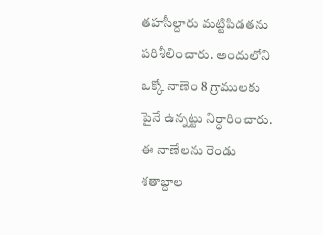తహసీల్దారు మట్టిపిడతను పరిశీలించారు. అందులోని ఒక్కో నాణెం 8 గ్రాములకు పైనే ఉన్నట్టు నిర్ధారించారు. ఈ నాణేలను రెండు శతాబ్దాల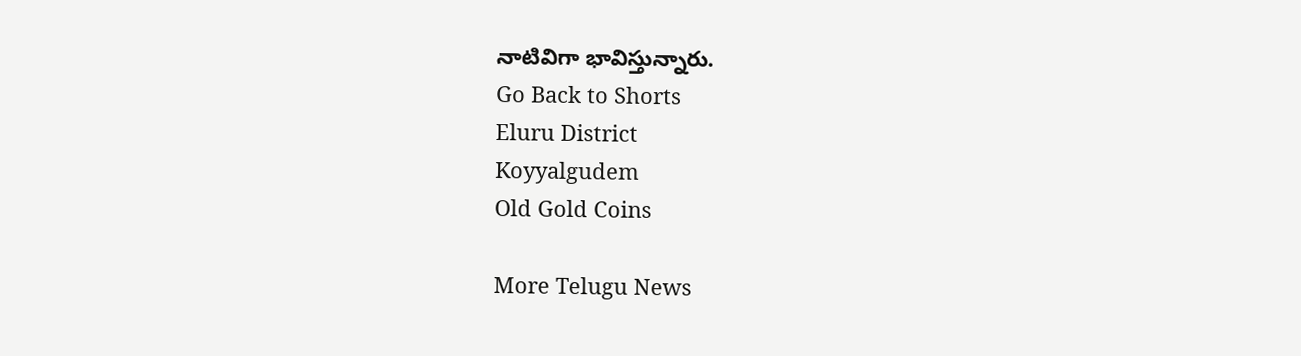నాటివిగా భావిస్తున్నారు.
Go Back to Shorts
Eluru District
Koyyalgudem
Old Gold Coins

More Telugu News